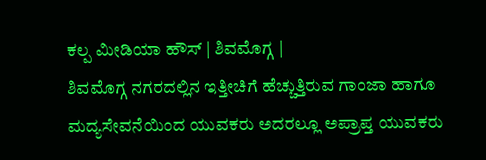ಕಲ್ಪ ಮೀಡಿಯಾ ಹೌಸ್ | ಶಿವಮೊಗ್ಗ |
ಶಿವಮೊಗ್ಗ ನಗರದಲ್ಲಿನ ಇತ್ತೀಚಿಗೆ ಹೆಚ್ಚುತ್ತಿರುವ ಗಾಂಜಾ ಹಾಗೂ ಮದ್ಯಸೇವನೆಯಿಂದ ಯುವಕರು ಅದರಲ್ಲೂ ಅಪ್ರಾಪ್ತ ಯುವಕರು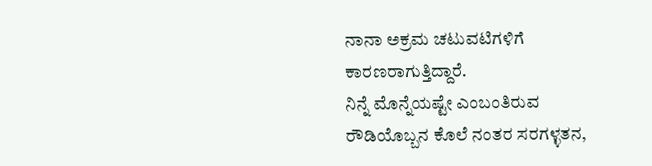ನಾನಾ ಅಕ್ರಮ ಚಟುವಟಿಗಳಿಗೆ ಕಾರಣರಾಗುತ್ತಿದ್ದಾರೆ.
ನಿನ್ನೆ ಮೊನ್ನೆಯಷ್ಟೇ ಎಂಬಂತಿರುವ ರೌಡಿಯೊಬ್ಬನ ಕೊಲೆ ನಂತರ ಸರಗಳ್ಳತನ,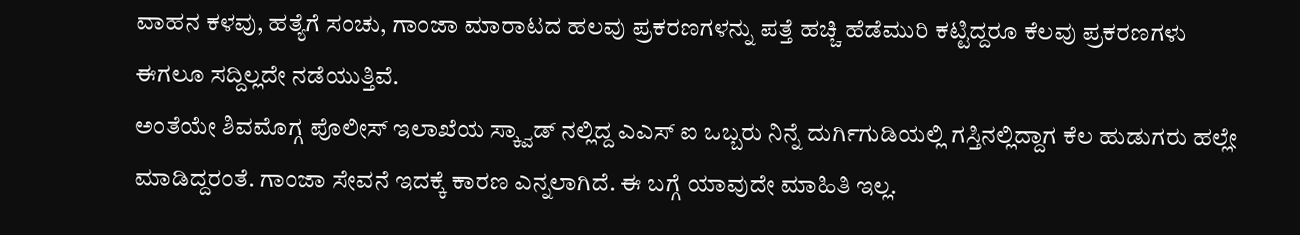ವಾಹನ ಕಳವು, ಹತ್ಯೆಗೆ ಸಂಚು, ಗಾಂಜಾ ಮಾರಾಟದ ಹಲವು ಪ್ರಕರಣಗಳನ್ನು ಪತ್ತೆ ಹಚ್ಚಿ ಹೆಡೆಮುರಿ ಕಟ್ಟಿದ್ದರೂ ಕೆಲವು ಪ್ರಕರಣಗಳು ಈಗಲೂ ಸದ್ದಿಲ್ಲದೇ ನಡೆಯುತ್ತಿವೆ.
ಅಂತೆಯೇ ಶಿವಮೊಗ್ಗ ಪೊಲೀಸ್ ಇಲಾಖೆಯ ಸ್ಕ್ವಾಡ್ ನಲ್ಲಿದ್ದ ಎಎಸ್ ಐ ಒಬ್ಬರು ನಿನ್ನೆ ದುರ್ಗಿಗುಡಿಯಲ್ಲಿ ಗಸ್ತಿನಲ್ಲಿದ್ದಾಗ ಕೆಲ ಹುಡುಗರು ಹಲ್ಲೇ ಮಾಡಿದ್ದರಂತೆ. ಗಾಂಜಾ ಸೇವನೆ ಇದಕ್ಕೆ ಕಾರಣ ಎನ್ನಲಾಗಿದೆ. ಈ ಬಗ್ಗೆ ಯಾವುದೇ ಮಾಹಿತಿ ಇಲ್ಲ.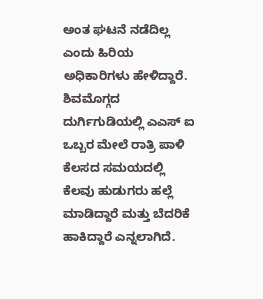ಅಂತ ಘಟನೆ ನಡೆದಿಲ್ಲ ಎಂದು ಹಿರಿಯ ಅಧಿಕಾರಿಗಳು ಹೇಳಿದ್ದಾರೆ.
ಶಿವಮೊಗ್ಗದ ದುರ್ಗಿಗುಡಿಯಲ್ಲಿ ಎಎಸ್ ಐ ಒಬ್ಬರ ಮೇಲೆ ರಾತ್ರಿ ಪಾಳಿ ಕೆಲಸದ ಸಮಯದಲ್ಲಿ ಕೆಲವು ಹುಡುಗರು ಹಲ್ಲೆ ಮಾಡಿದ್ದಾರೆ ಮತ್ತು ಬೆದರಿಕೆ ಹಾಕಿದ್ದಾರೆ ಎನ್ನಲಾಗಿದೆ.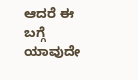ಆದರೆ ಈ ಬಗ್ಗೆ ಯಾವುದೇ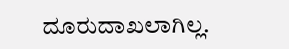ದೂರುದಾಖಲಾಗಿಲ್ಲ.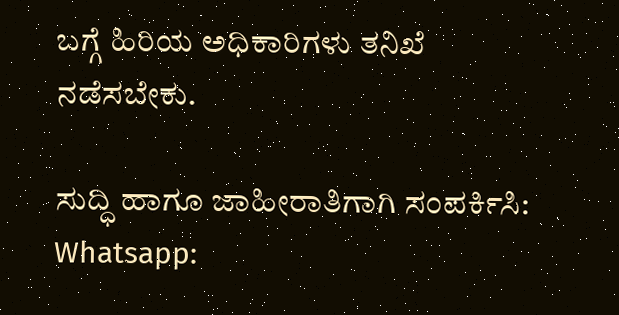ಬಗ್ಗೆ ಹಿರಿಯ ಅಧಿಕಾರಿಗಳು ತನಿಖೆ ನಡೆಸಬೇಕು.

ಸುದ್ಧಿ ಹಾಗೂ ಜಾಹೀರಾತಿಗಾಗಿ ಸಂಪರ್ಕಿಸಿ: Whatsapp: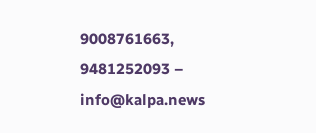9008761663, 9481252093 – info@kalpa.news